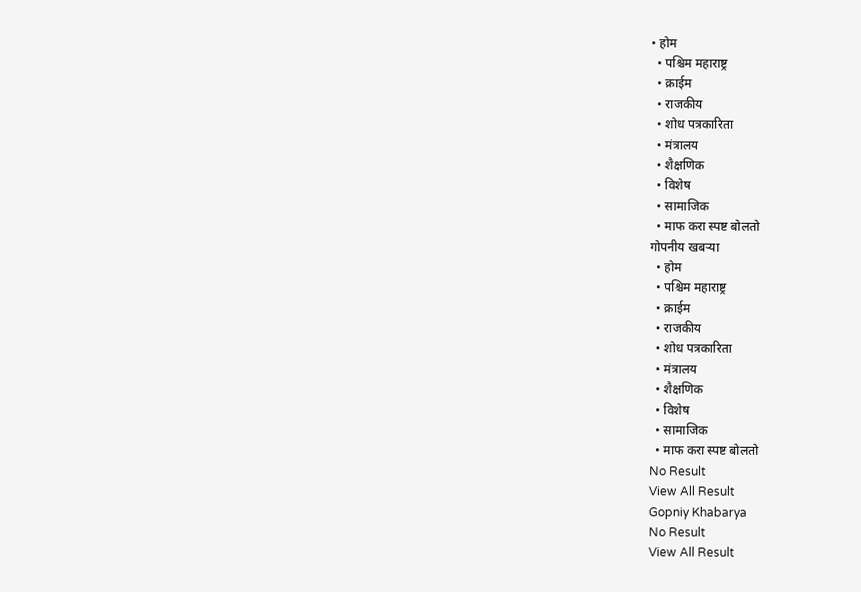• होम
  • पश्चिम महाराष्ट्र
  • क्राईम
  • राजकीय
  • शोध पत्रकारिता
  • मंत्रालय
  • शैक्षणिक
  • विशेष
  • सामाजिक
  • माफ करा स्पष्ट बोलतो
गोपनीय खबऱ्या
  • होम
  • पश्चिम महाराष्ट्र
  • क्राईम
  • राजकीय
  • शोध पत्रकारिता
  • मंत्रालय
  • शैक्षणिक
  • विशेष
  • सामाजिक
  • माफ करा स्पष्ट बोलतो
No Result
View All Result
Gopniy Khabarya
No Result
View All Result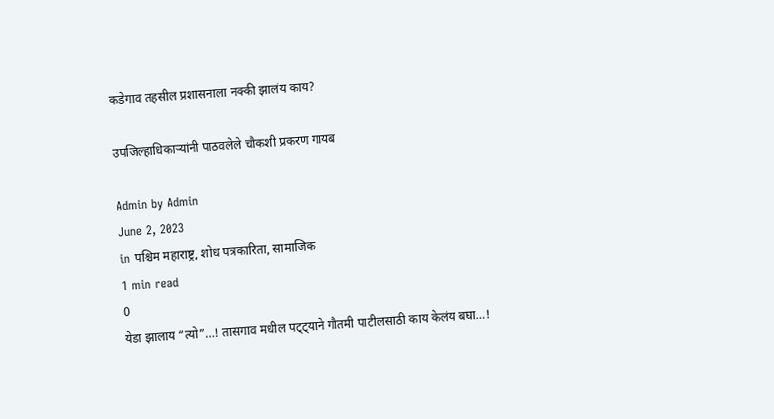कडेगाव तहसील प्रशासनाला नक्की झालंय काय?

उपजिल्हाधिकाऱ्यांनी पाठवलेले चौकशी प्रकरण गायब

Admin by Admin
June 2, 2023
in पश्चिम महाराष्ट्र, शोध पत्रकारिता, सामाजिक
1 min read
0
येडा झालाय “त्यो”…! तासगाव मधील पट्ट्याने गौतमी पाटीलसाठी काय केलंय बघा…!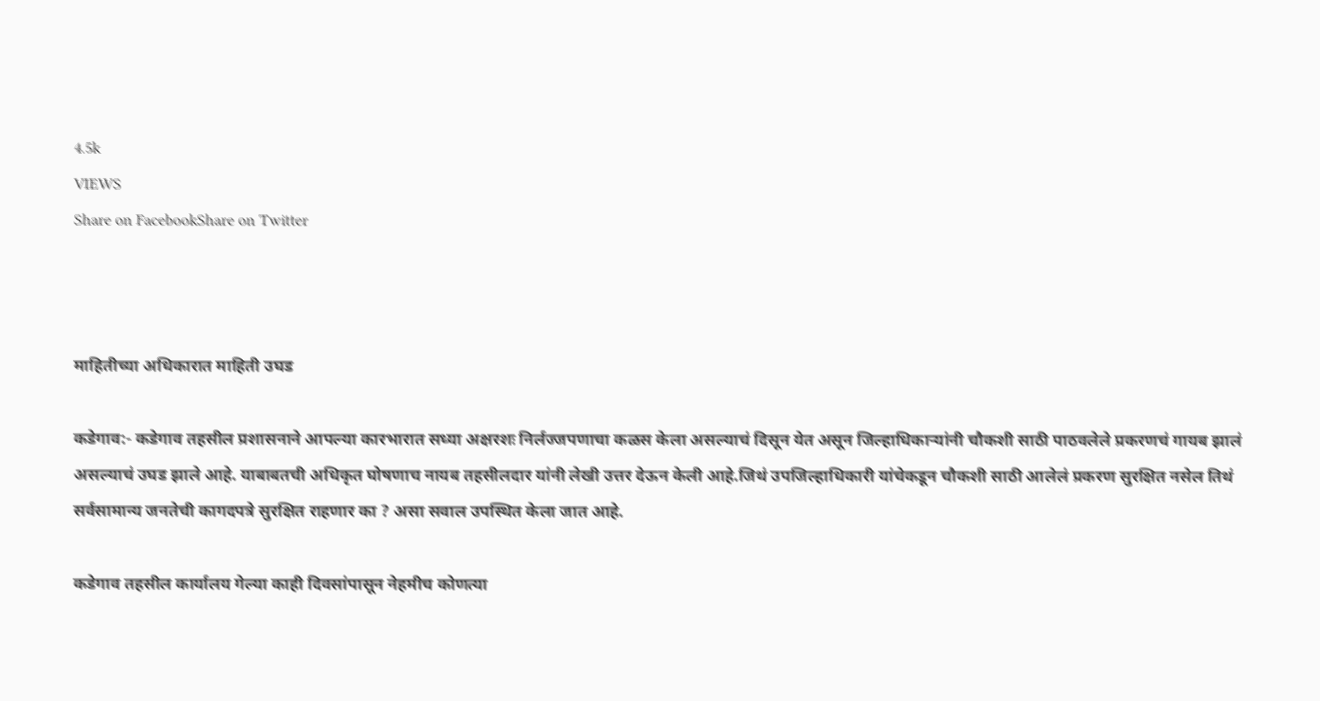4.5k
VIEWS
Share on FacebookShare on Twitter



माहितीच्या अधिकारात माहिती उघड

कडेगाव:- कडेगाव तहसील प्रशासनाने आपल्या कारभारात सध्या अक्षरशः निर्लज्जपणाचा कळस केला असल्याचं दिसून येत असून जिल्हाधिकाऱ्यांनी चौकशी साठी पाठवलेले प्रकरणचं गायब झालं असल्याचं उघड झाले आहे. याबाबतची अधिकृत घोषणाच नायब तहसीलदार यांनी लेखी उत्तर देऊन केली आहे.जिथं उपजिल्हाधिकारी यांचेकडून चौकशी साठी आलेलं प्रकरण सुरक्षित नसेल तिथं सर्वसामान्य जनतेची कागदपत्रे सुरक्षित राहणार का ? असा सवाल उपस्थित केला जात आहे.

कडेगाव तहसील कार्यालय गेल्या काही दिवसांपासून नेहमीच कोणत्या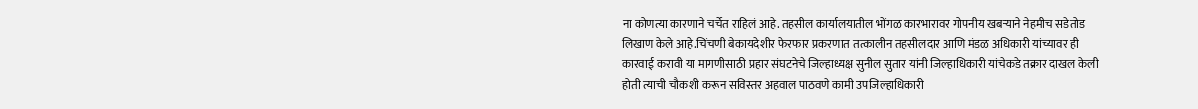ना कोणत्या कारणाने चर्चेत राहिलं आहे. तहसील कार्यालयातील भोंगळ कारभारावर गोपनीय खबऱ्याने नेहमीच सडेतोड लिखाण केले आहे.चिंचणी बेकायदेशीर फेरफार प्रकरणात तत्कालीन तहसीलदार आणि मंडळ अधिकारी यांच्यावर ही कारवाई करावी या मागणीसाठी प्रहार संघटनेचे जिल्हाध्यक्ष सुनील सुतार यांनी जिल्हाधिकारी यांचेकडे तक्रार दाखल केली होती त्याची चौकशी करून सविस्तर अहवाल पाठवणे कामी उपजिल्हाधिकारी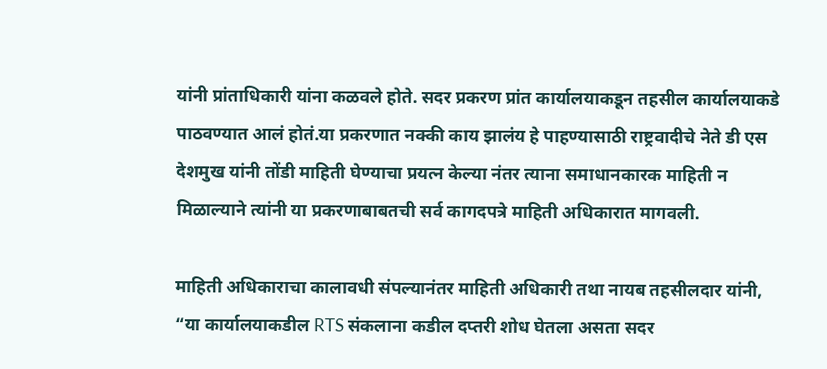यांनी प्रांताधिकारी यांना कळवले होते. सदर प्रकरण प्रांत कार्यालयाकडून तहसील कार्यालयाकडे पाठवण्यात आलं होतं.या प्रकरणात नक्की काय झालंय हे पाहण्यासाठी राष्ट्रवादीचे नेते डी एस देशमुख यांनी तोंडी माहिती घेण्याचा प्रयत्न केल्या नंतर त्याना समाधानकारक माहिती न मिळाल्याने त्यांनी या प्रकरणाबाबतची सर्व कागदपत्रे माहिती अधिकारात मागवली.

माहिती अधिकाराचा कालावधी संपल्यानंतर माहिती अधिकारी तथा नायब तहसीलदार यांनी, “या कार्यालयाकडील RTS संकलाना कडील दप्तरी शोध घेतला असता सदर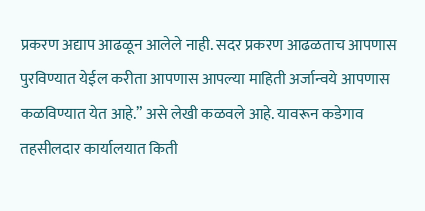प्रकरण अद्याप आढळून आलेले नाही. सदर प्रकरण आढळताच आपणास पुरविण्यात येईल करीता आपणास आपल्या माहिती अर्जान्वये आपणास कळविण्यात येत आहे.” असे लेखी कळवले आहे. यावरून कडेगाव तहसीलदार कार्यालयात किती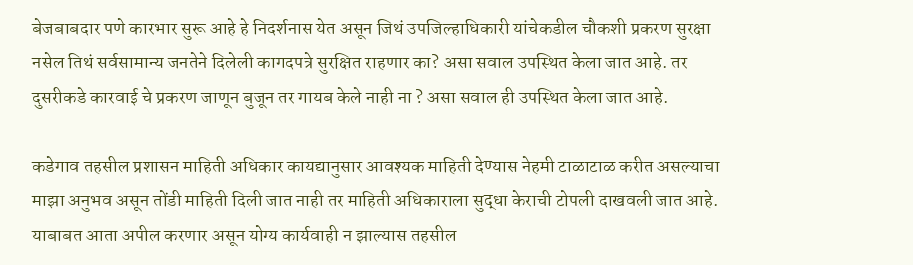बेजबाबदार पणे कारभार सुरू आहे हे निदर्शनास येत असून जिथं उपजिल्हाधिकारी यांचेकडील चौकशी प्रकरण सुरक्षा नसेल तिथं सर्वसामान्य जनतेने दिलेली कागदपत्रे सुरक्षित राहणार का? असा सवाल उपस्थित केला जात आहे. तर दुसरीकडे कारवाई चे प्रकरण जाणून बुजून तर गायब केले नाही ना ? असा सवाल ही उपस्थित केला जात आहे.

कडेगाव तहसील प्रशासन माहिती अधिकार कायद्यानुसार आवश्यक माहिती देण्यास नेहमी टाळाटाळ करीत असल्याचा माझा अनुभव असून तोंडी माहिती दिली जात नाही तर माहिती अधिकाराला सुद्धा केराची टोपली दाखवली जात आहे. याबाबत आता अपील करणार असून योग्य कार्यवाही न झाल्यास तहसील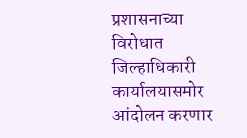प्रशासनाच्या विरोधात जिल्हाधिकारी कार्यालयासमोर आंदोलन करणार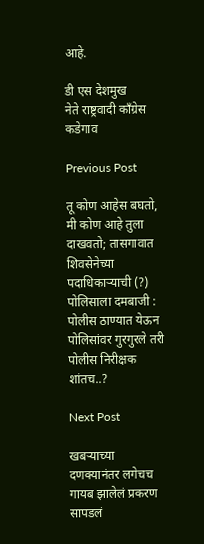आहे.

डी एस देशमुख
नेते राष्ट्रवादी काँग्रेस कडेगाव

Previous Post

तू कोण आहेस बघतो, मी कोण आहे तुला दाखवतो; तासगावात शिवसेनेच्या पदाधिकाऱ्याची (?) पोलिसाला दमबाजी : पोलीस ठाण्यात येऊन पोलिसांवर गुरगुरले तरी पोलीस निरीक्षक शांतच..?

Next Post

खबऱ्याच्या दणक्यानंतर लगेचच गायब झालेलं प्रकरण सापडलं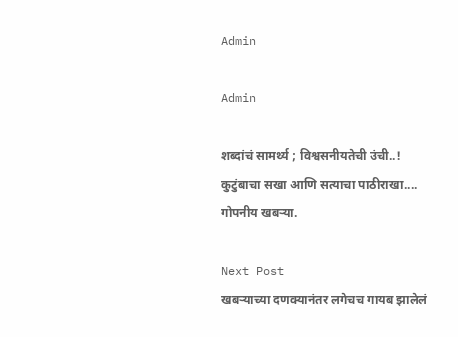Admin

Admin

शब्दांचं सामर्थ्य ; विश्वसनीयतेची उंची..! कुटुंबाचा सखा आणि सत्याचा पाठीराखा.... गोपनीय खबऱ्या.

Next Post
खबऱ्याच्या दणक्यानंतर लगेचच गायब झालेलं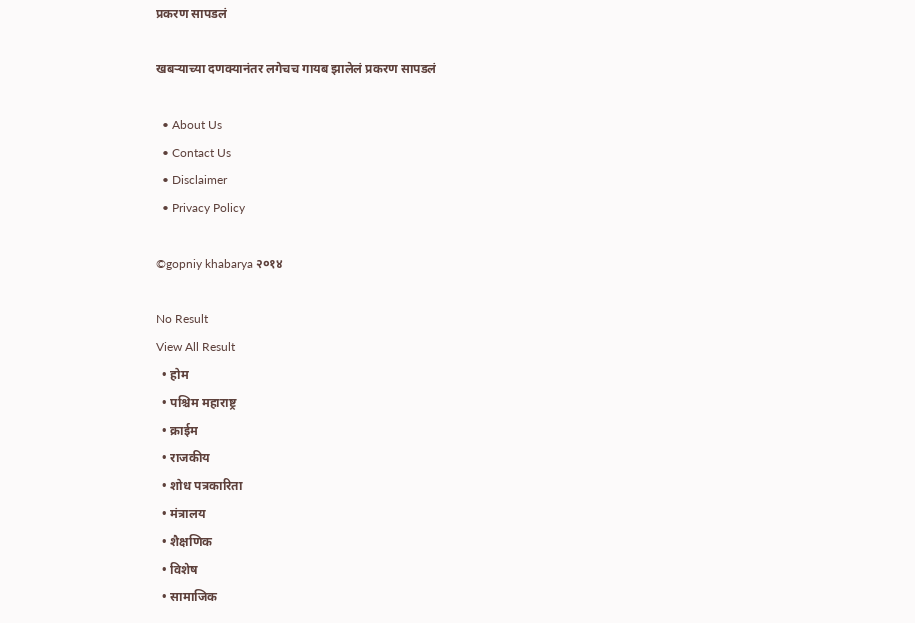प्रकरण सापडलं

खबऱ्याच्या दणक्यानंतर लगेचच गायब झालेलं प्रकरण सापडलं

  • About Us
  • Contact Us
  • Disclaimer
  • Privacy Policy

©gopniy khabarya २०१४

No Result
View All Result
  • होम
  • पश्चिम महाराष्ट्र
  • क्राईम
  • राजकीय
  • शोध पत्रकारिता
  • मंत्रालय
  • शैक्षणिक
  • विशेष
  • सामाजिक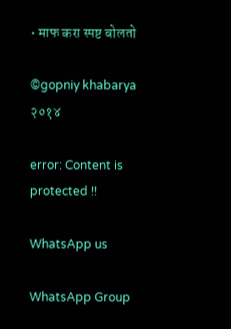• माफ करा स्पष्ट बोलतो

©gopniy khabarya २०१४

error: Content is protected !!

WhatsApp us

WhatsApp Group